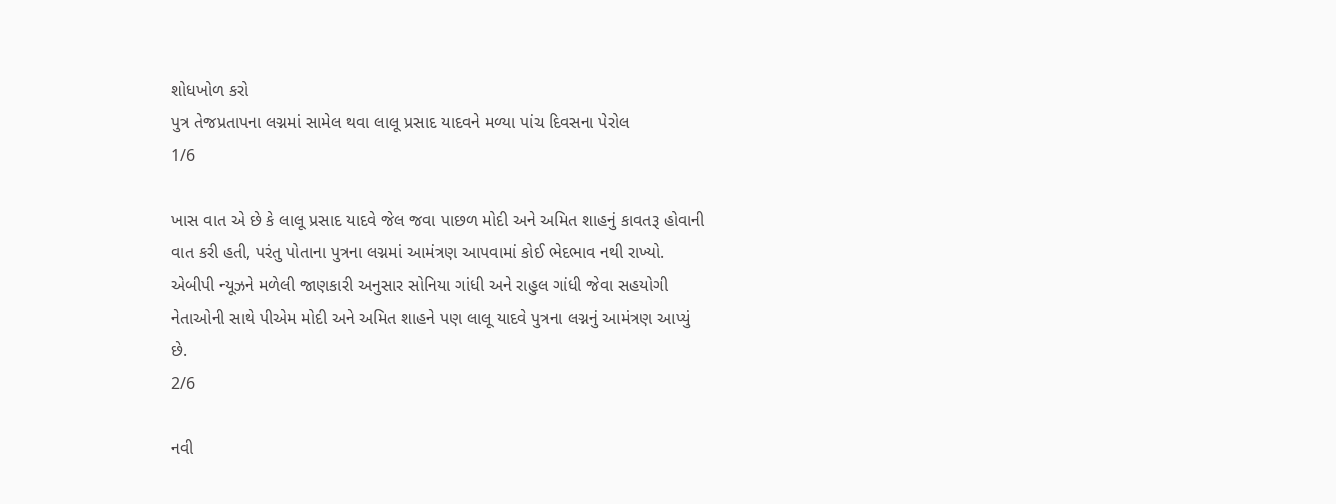શોધખોળ કરો
પુત્ર તેજપ્રતાપના લગ્નમાં સામેલ થવા લાલૂ પ્રસાદ યાદવને મળ્યા પાંચ દિવસના પેરોલ
1/6

ખાસ વાત એ છે કે લાલૂ પ્રસાદ યાદવે જેલ જવા પાછળ મોદી અને અમિત શાહનું કાવતરૂ હોવાની વાત કરી હતી, પરંતુ પોતાના પુત્રના લગ્નમાં આમંત્રણ આપવામાં કોઈ ભેદભાવ નથી રાખ્યો. એબીપી ન્યૂઝને મળેલી જાણકારી અનુસાર સોનિયા ગાંધી અને રાહુલ ગાંધી જેવા સહયોગી નેતાઓની સાથે પીએમ મોદી અને અમિત શાહને પણ લાલૂ યાદવે પુત્રના લગ્નનું આમંત્રણ આપ્યું છે.
2/6

નવી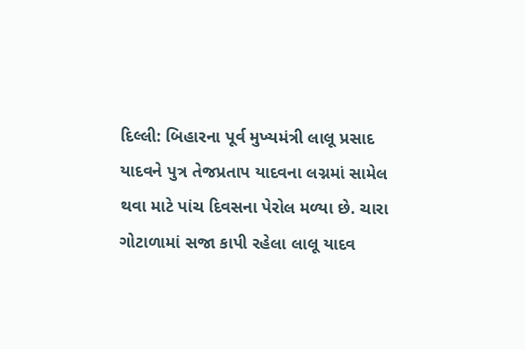દિલ્લી: બિહારના પૂર્વ મુખ્યમંત્રી લાલૂ પ્રસાદ યાદવને પુત્ર તેજપ્રતાપ યાદવના લગ્નમાં સામેલ થવા માટે પાંચ દિવસના પેરોલ મળ્યા છે. ચારા ગોટાળામાં સજા કાપી રહેલા લાલૂ યાદવ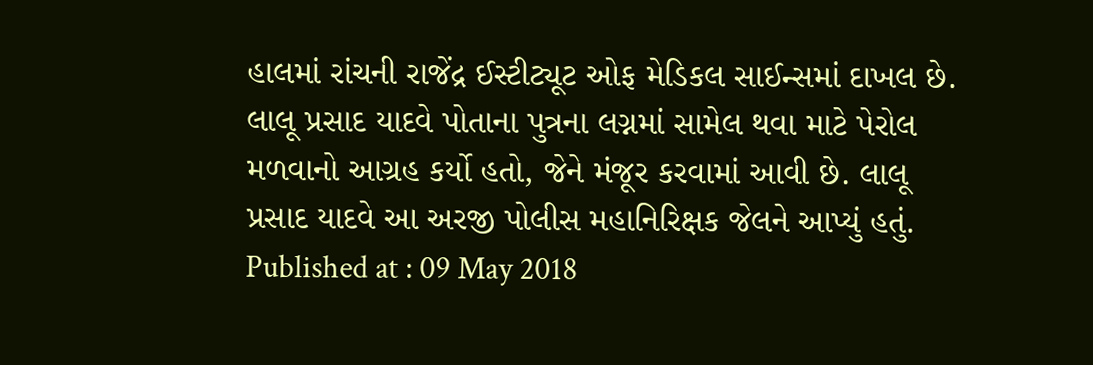હાલમાં રાંચની રાજેંદ્ર ઈસ્ટીટ્યૂટ ઓફ મેડિકલ સાઈન્સમાં દાખલ છે. લાલૂ પ્રસાદ યાદવે પોતાના પુત્રના લગ્નમાં સામેલ થવા માટે પેરોલ મળવાનો આગ્રહ કર્યો હતો, જેને મંજૂર કરવામાં આવી છે. લાલૂ પ્રસાદ યાદવે આ અરજી પોલીસ મહાનિરિક્ષક જેલને આપ્યું હતું.
Published at : 09 May 2018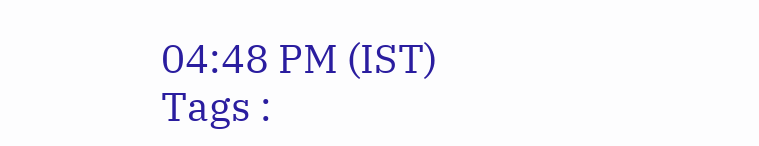04:48 PM (IST)
Tags :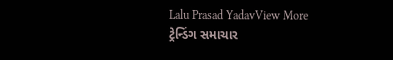Lalu Prasad YadavView More
ટ્રેન્ડિંગ સમાચાર